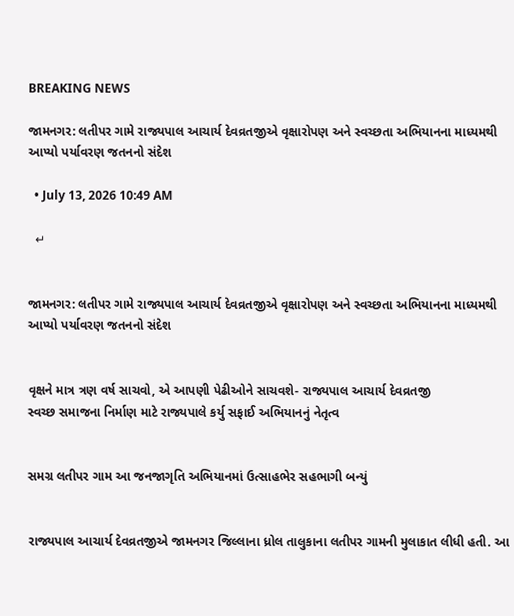BREAKING NEWS

જામનગર: લતીપર ગામે રાજ્યપાલ આચાર્ય દેવવ્રતજીએ વૃક્ષારોપણ અને સ્વચ્છતા અભિયાનના માધ્યમથી આપ્યો પર્યાવરણ જતનનો સંદેશ

  • July 13, 2026 10:49 AM

  ↵


જામનગર: લતીપર ગામે રાજ્યપાલ આચાર્ય દેવવ્રતજીએ વૃક્ષારોપણ અને સ્વચ્છતા અભિયાનના માધ્યમથી આપ્યો પર્યાવરણ જતનનો સંદેશ


વૃક્ષને માત્ર ત્રણ વર્ષ સાચવો, એ આપણી પેઢીઓને સાચવશે- રાજ્યપાલ આચાર્ય દેવવ્રતજી
સ્વચ્છ સમાજના નિર્માણ માટે રાજ્યપાલે કર્યુ સફાઈ અભિયાનનું નેતૃત્વ


સમગ્ર લતીપર ગામ આ જનજાગૃતિ અભિયાનમાં ઉત્સાહભેર સહભાગી બન્યું


રાજ્યપાલ આચાર્ય દેવવ્રતજીએ જામનગર જિલ્લાના ધ્રોલ તાલુકાના લતીપર ગામની મુલાકાત લીધી હતી. આ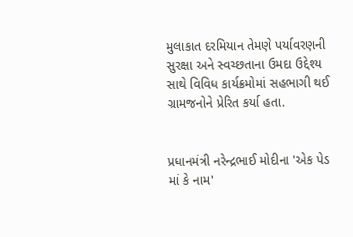મુલાકાત દરમિયાન તેમણે પર્યાવરણની સુરક્ષા અને સ્વચ્છતાના ઉમદા ઉદ્દેશ્ય સાથે વિવિધ કાર્યક્રમોમાં સહભાગી થઈ ગ્રામજનોને પ્રેરિત કર્યા હતા.


પ્રધાનમંત્રી નરેન્દ્રભાઈ મોદીના 'એક પેડ માં કે નામ'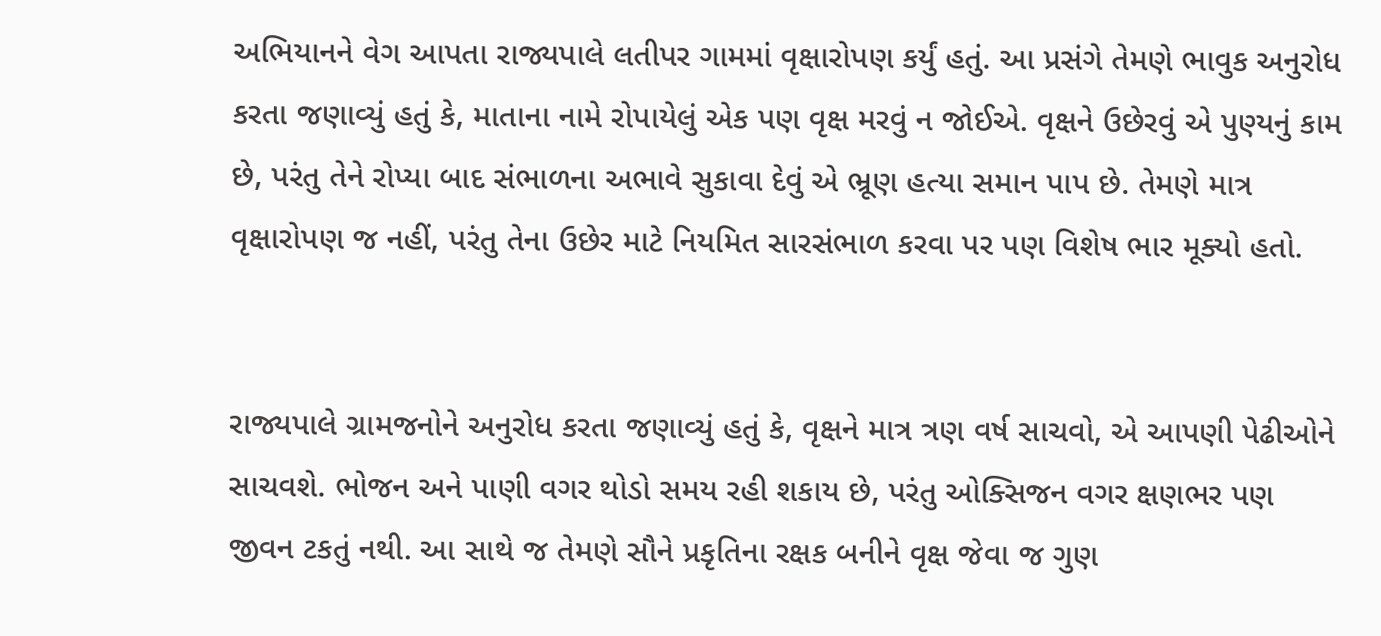અભિયાનને વેગ આપતા રાજ્યપાલે લતીપર ગામમાં વૃક્ષારોપણ કર્યું હતું. આ પ્રસંગે તેમણે ભાવુક અનુરોધ કરતા જણાવ્યું હતું કે, માતાના નામે રોપાયેલું એક પણ વૃક્ષ મરવું ન જોઈએ. વૃક્ષને ઉછેરવું એ પુણ્યનું કામ છે, પરંતુ તેને રોપ્યા બાદ સંભાળના અભાવે સુકાવા દેવું એ ભ્રૂણ હત્યા સમાન પાપ છે. તેમણે માત્ર વૃક્ષારોપણ જ નહીં, પરંતુ તેના ઉછેર માટે નિયમિત સારસંભાળ કરવા પર પણ વિશેષ ભાર મૂક્યો હતો.


રાજ્યપાલે ગ્રામજનોને અનુરોધ કરતા જણાવ્યું હતું કે, વૃક્ષને માત્ર ત્રણ વર્ષ સાચવો, એ આપણી પેઢીઓને સાચવશે. ભોજન અને પાણી વગર થોડો સમય રહી શકાય છે, પરંતુ ઓક્સિજન વગર ક્ષણભર પણ જીવન ટકતું નથી. આ સાથે જ તેમણે સૌને પ્રકૃતિના રક્ષક બનીને વૃક્ષ જેવા જ ગુણ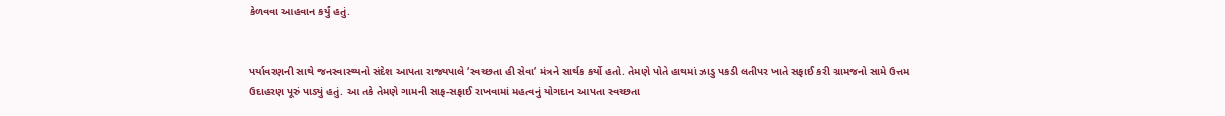કેળવવા આહવાન કર્યું હતું.


પર્યાવરણની સાથે જનસ્વાસ્થ્યનો સંદેશ આપતા રાજ્યપાલે ‘સ્વચ્છતા હી સેવા’ મંત્રને સાર્થક કર્યો હતો. તેમણે પોતે હાથમાં ઝાડુ પકડી લતીપર ખાતે સફાઈ કરી ગ્રામજનો સામે ઉત્તમ ઉદાહરણ પૂરું પાડ્યું હતું. આ તકે તેમણે ગામની સાફ-સફાઈ રાખવામાં મહત્વનું યોગદાન આપતા સ્વચ્છતા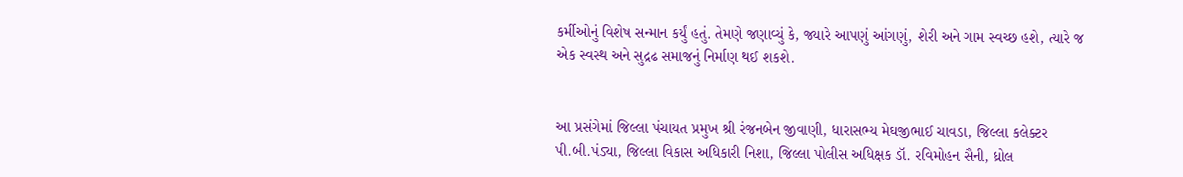કર્મીઓનું વિશેષ સન્માન કર્યું હતું. તેમણે જણાવ્યું કે, જ્યારે આપણું આંગણું, શેરી અને ગામ સ્વચ્છ હશે, ત્યારે જ એક સ્વસ્થ અને સુદ્રઢ સમાજનું નિર્માણ થઈ શકશે.


આ પ્રસંગેમાં જિલ્લા પંચાયત પ્રમુખ શ્રી રંજનબેન જીવાણી, ધારાસભ્ય મેઘજીભાઈ ચાવડા, જિલ્લા કલેક્ટર  પી.બી.પંડ્યા, જિલ્લા વિકાસ અધિકારી નિશા, જિલ્લા પોલીસ અધિક્ષક ડૉ. રવિમોહન સૈની, ધ્રોલ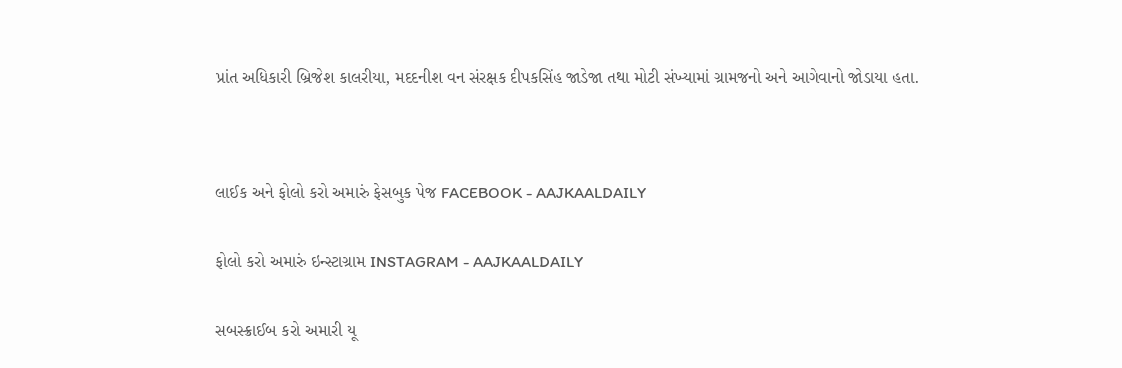પ્રાંત અધિકારી બ્રિજેશ કાલરીયા, મદદનીશ વન સંરક્ષક દીપકસિંહ જાડેજા તથા મોટી સંખ્યામાં ગ્રામજનો અને આગેવાનો જોડાયા હતા.




લાઈક અને ફોલો કરો અમારું ફેસબુક પેજ FACEBOOK - AAJKAALDAILY


ફોલો કરો અમારું ઇન્સ્ટાગ્રામ INSTAGRAM - AAJKAALDAILY


સબસ્ક્રાઈબ કરો અમારી યૂ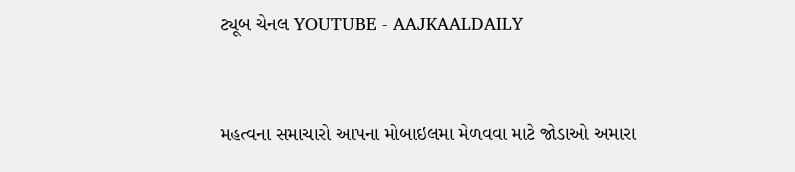ટ્યૂબ ચેનલ YOUTUBE - AAJKAALDAILY


મહત્વના સમાચારો આપના મોબાઇલમા મેળવવા માટે જોડાઓ અમારા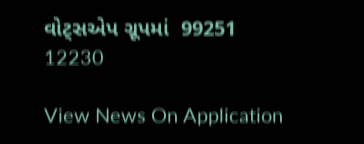વોટ્સએપ ગ્રૂપમાં  99251 12230

View News On Application